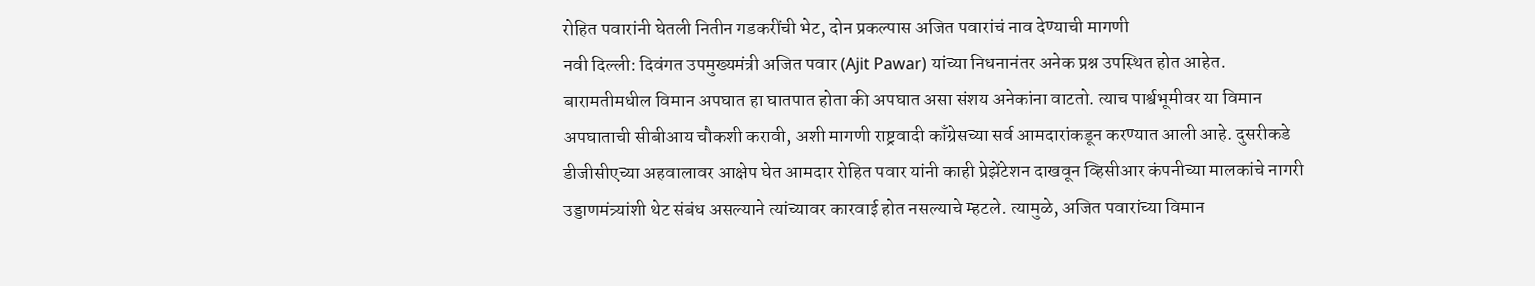रोहित पवारांनी घेतली नितीन गडकरींची भेट, दोन प्रकल्पास अजित पवारांचं नाव देण्याची मागणी
नवी दिल्ली: दिवंगत उपमुख्यमंत्री अजित पवार (Ajit Pawar) यांच्या निधनानंतर अनेक प्रश्न उपस्थित होत आहेत. बारामतीमधील विमान अपघात हा घातपात होता की अपघात असा संशय अनेकांना वाटतो. त्याच पार्श्वभूमीवर या विमान अपघाताची सीबीआय चौकशी करावी, अशी मागणी राष्ट्रवादी काँग्रेसच्या सर्व आमदारांकडून करण्यात आली आहे. दुसरीकडे डीजीसीएच्या अहवालावर आक्षेप घेत आमदार रोहित पवार यांनी काही प्रेझेंटेशन दाखवून व्हिसीआर कंपनीच्या मालकांचे नागरी उड्डाणमंत्र्यांशी थेट संबंध असल्याने त्यांच्यावर कारवाई होत नसल्याचे म्हटले. त्यामुळे, अजित पवारांच्या विमान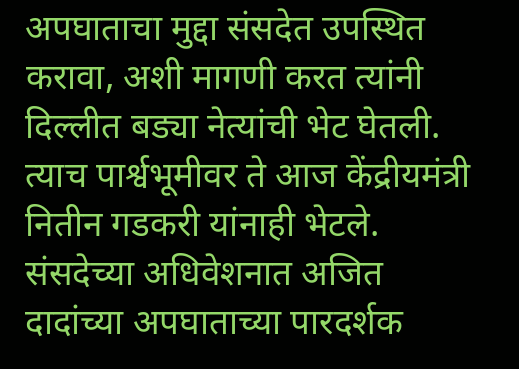अपघाताचा मुद्दा संसदेत उपस्थित करावा, अशी मागणी करत त्यांनी दिल्लीत बड्या नेत्यांची भेट घेतली. त्याच पार्श्वभूमीवर ते आज केंद्रीयमंत्री नितीन गडकरी यांनाही भेटले.
संसदेच्या अधिवेशनात अजित दादांच्या अपघाताच्या पारदर्शक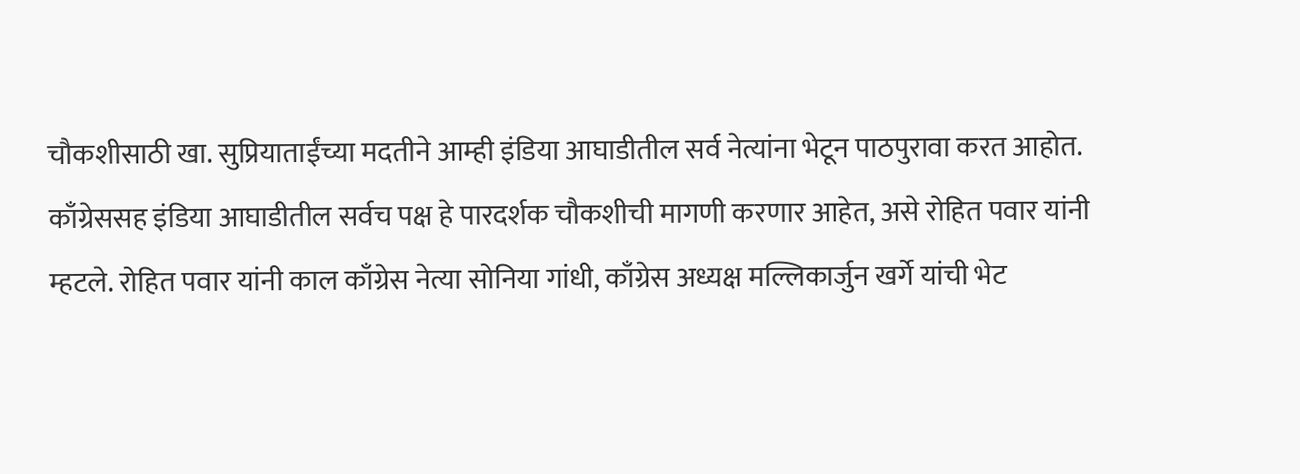चौकशीसाठी खा. सुप्रियाताईंच्या मदतीने आम्ही इंडिया आघाडीतील सर्व नेत्यांना भेटून पाठपुरावा करत आहोत. काँग्रेससह इंडिया आघाडीतील सर्वच पक्ष हे पारदर्शक चौकशीची मागणी करणार आहेत, असे रोहित पवार यांनी म्हटले. रोहित पवार यांनी काल काँग्रेस नेत्या सोनिया गांधी, काँग्रेस अध्यक्ष मल्लिकार्जुन खर्गे यांची भेट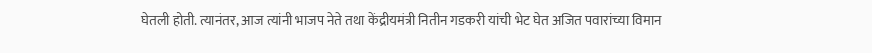घेतली होती. त्यानंतर, आज त्यांनी भाजप नेते तथा केंद्रीयमंत्री नितीन गडकरी यांची भेट घेत अजित पवारांच्या विमान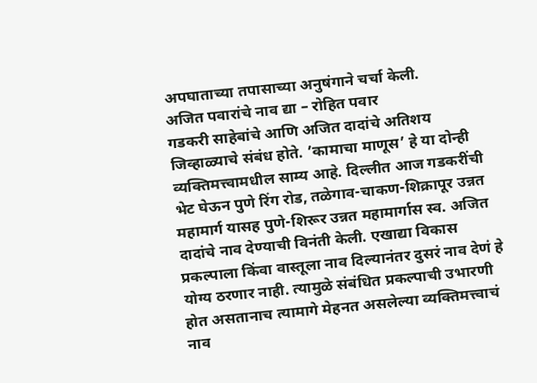अपघाताच्या तपासाच्या अनुषंगाने चर्चा केली.
अजित पवारांचे नाव द्या – रोहित पवार
गडकरी साहेबांचे आणि अजित दादांचे अतिशय जिव्हाळ्याचे संबंध होते. ’कामाचा माणूस’ हे या दोन्ही व्यक्तिमत्त्वामधील साम्य आहे. दिल्लीत आज गडकरींची भेट घेऊन पुणे रिंग रोड, तळेगाव-चाकण-शिक्रापूर उन्नत महामार्ग यासह पुणे-शिरूर उन्नत महामार्गास स्व. अजित दादांचे नाव देण्याची विनंती केली. एखाद्या विकास प्रकल्पाला किंवा वास्तूला नाव दिल्यानंतर दुसरं नाव देणं हे योग्य ठरणार नाही. त्यामुळे संबंधित प्रकल्पाची उभारणी होत असतानाच त्यामागे मेहनत असलेल्या व्यक्तिमत्त्वाचं नाव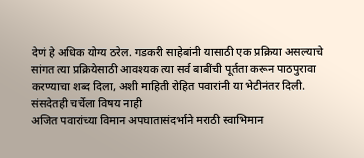देणं हे अधिक योग्य ठरेल. गडकरी साहेबांनी यासाठी एक प्रक्रिया असल्याचे सांगत त्या प्रक्रियेसाठी आवश्यक त्या सर्व बाबींची पूर्तता करून पाठपुरावा करण्याचा शब्द दिला, अशी माहिती रोहित पवारांनी या भेटीनंतर दिली.
संसदेतही चर्चेला विषय नाही
अजित पवारांच्या विमान अपघातासंदर्भाने मराठी स्वाभिमान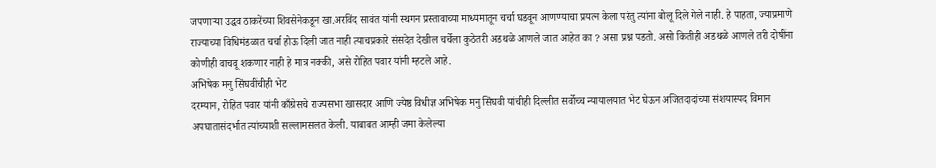जपणाऱ्या उद्धव ठाकरेंच्या शिवसेनेकडून खा.अरविंद सावंत यांनी स्थगन प्रस्तावाच्या माध्यमातून चर्चा घडवून आणण्याचा प्रयत्न केला परंतु त्यांना बोलू दिले गेले नाही. हे पाहता, ज्याप्रमाणे राज्याच्या विधिमंडळात चर्चा होऊ दिली जात नाही त्याचप्रकारे संसदेत देखील चर्चेला कुठेतरी अडथळे आणले जात आहेत का ? असा प्रश्न पडतो. असो कितीही अडथळे आणले तरी दोषींना कोणीही वाचवू शकणार नाही हे मात्र नक्की, असे रोहित पवार यांनी म्हटले आहे.
अभिषेक मनु सिंघवींचीही भेट
दरम्यान, रोहित पवार यांनी काँग्रेसचे राज्यसभा खासदार आणि ज्येष्ठ विधीज्ञ अभिषेक मनु सिंघवी यांचीही दिल्लीत सर्वोच्च न्यायालयात भेट घेऊन अजितदादांच्या संशयास्पद विमान अपघातासंदर्भात त्यांच्याशी सल्लामसलत केली. याबाबत आम्ही जमा केलेल्या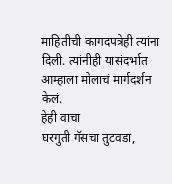माहितीची कागदपत्रेही त्यांना दिली. त्यांनीही यासंदर्भात आम्हाला मोलाचं मार्गदर्शन केलं.
हेही वाचा
घरगुती गॅसचा तुटवडा,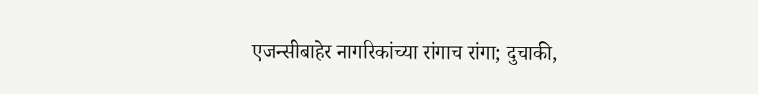एजन्सीबाहेर नागरिकांच्या रांगाच रांगा; दुचाकी,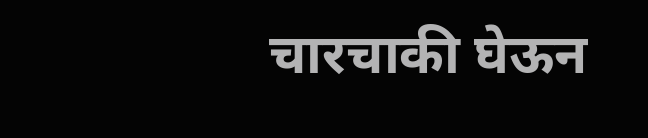चारचाकी घेऊन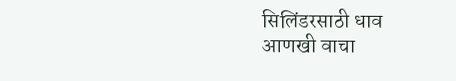सिलिंडरसाठी धाव
आणखी वाचा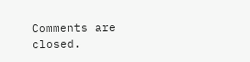Comments are closed.